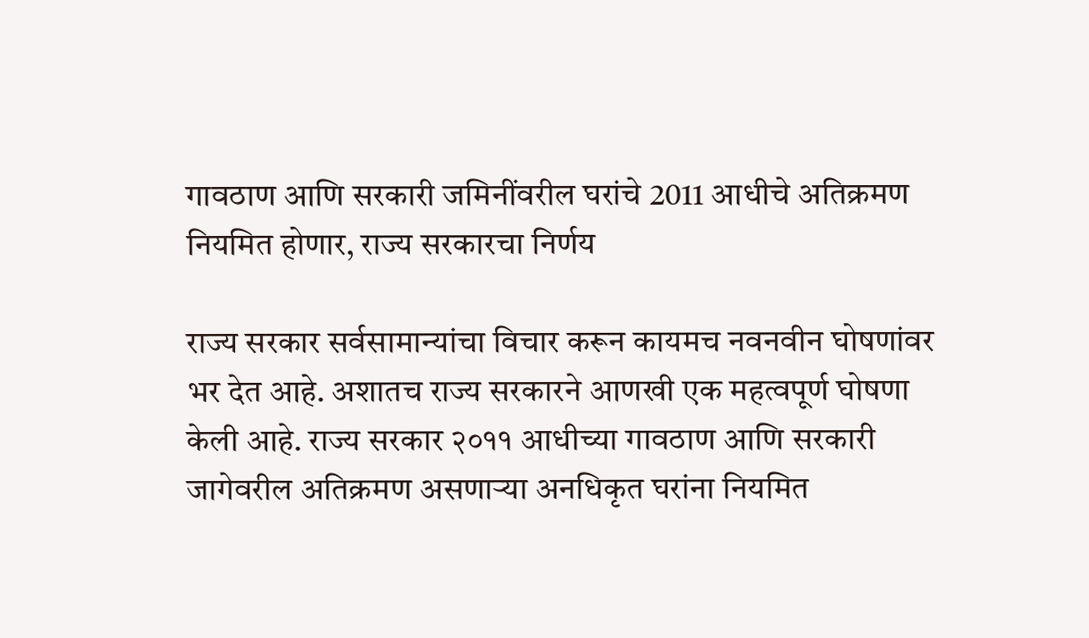गावठाण आणि सरकारी जमिनींवरील घरांचे 2011 आधीचे अतिक्रमण नियमित होणार, राज्य सरकारचा निर्णय

राज्य सरकार सर्वसामान्यांचा विचार करून कायमच नवनवीन घोषणांवर भर देत आहे. अशातच राज्य सरकारने आणखी एक महत्वपूर्ण घोषणा केली आहे. राज्य सरकार २०११ आधीच्या गावठाण आणि सरकारी जागेवरील अतिक्रमण असणाऱ्या अनधिकृत घरांना नियमित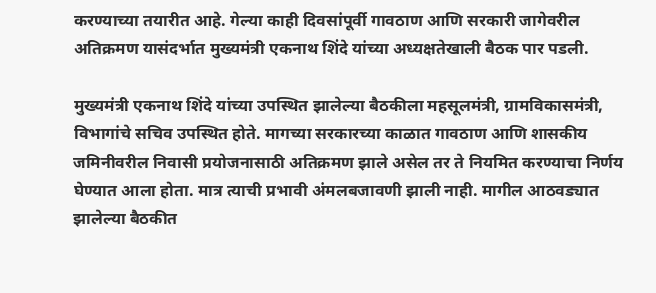करण्याच्या तयारीत आहे. गेल्या काही दिवसांपूर्वी गावठाण आणि सरकारी जागेवरील अतिक्रमण यासंदर्भात मुख्यमंत्री एकनाथ शिंदे यांच्या अध्यक्षतेखाली बैठक पार पडली.

मुख्यमंत्री एकनाथ शिंदे यांच्या उपस्थित झालेल्या बैठकीला महसूलमंत्री, ग्रामविकासमंत्री, विभागांचे सचिव उपस्थित होते. मागच्या सरकारच्या काळात गावठाण आणि शासकीय जमिनीवरील निवासी प्रयोजनासाठी अतिक्रमण झाले असेल तर ते नियमित करण्याचा निर्णय घेण्यात आला होता. मात्र त्याची प्रभावी अंमलबजावणी झाली नाही. मागील आठवड्यात झालेल्या बैठकीत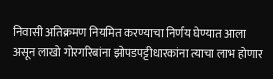निवासी अतिक्रमण नियमित करण्याचा निर्णय घेण्यात आला असून लाखो गोरगरिबांना झोपडपट्टीधारकांना त्याचा लाभ होणार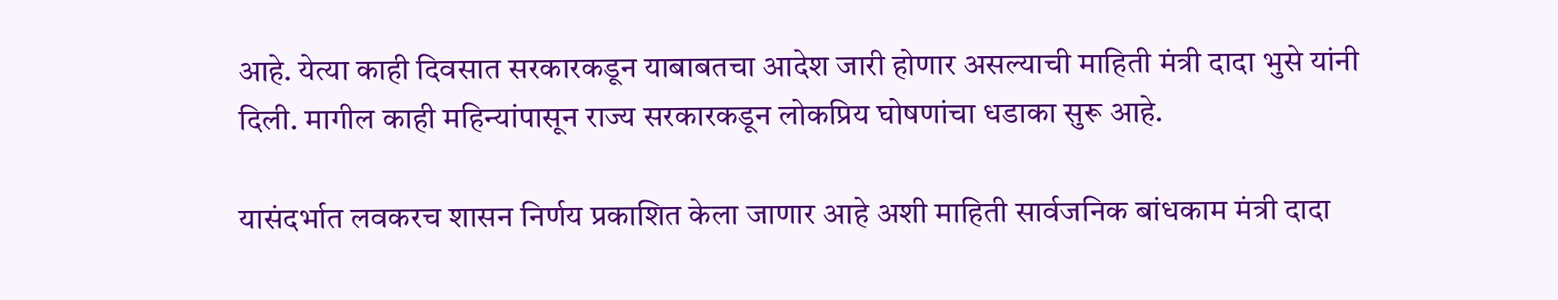आहे. येत्या काही दिवसात सरकारकडून याबाबतचा आदेश जारी होणार असल्याची माहिती मंत्री दादा भुसे यांनी दिली. मागील काही महिन्यांपासून राज्य सरकारकडून लोकप्रिय घोषणांचा धडाका सुरू आहे.

यासंदर्भात लवकरच शासन निर्णय प्रकाशित केला जाणार आहे अशी माहिती सार्वजनिक बांधकाम मंत्री दादा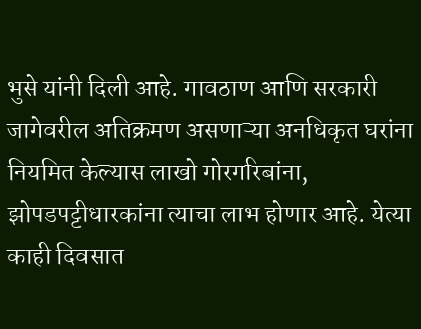भुसे यांनी दिली आहे. गावठाण आणि सरकारी जागेवरील अतिक्रमण असणाऱ्या अनधिकृत घरांना नियमित केल्यास लाखो गोरगरिबांना, झोपडपट्टीधारकांना त्याचा लाभ होणार आहे. येत्या काही दिवसात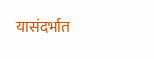यासंदर्भात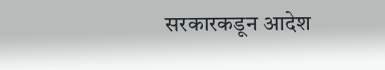सरकारकडून आदेश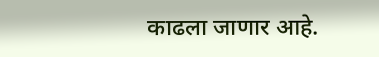काढला जाणार आहे.